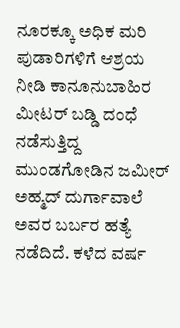ನೂರಕ್ಕೂ ಅಧಿಕ ಮರಿ ಪುಡಾರಿಗಳಿಗೆ ಆಶ್ರಯ ನೀಡಿ ಕಾನೂನುಬಾಹಿರ ಮೀಟರ್ ಬಡ್ಡಿ ದಂಧೆ ನಡೆಸುತ್ತಿದ್ದ ಮುಂಡಗೋಡಿನ ಜಮೀರ್ ಅಹ್ಮದ್ ದುರ್ಗಾವಾಲೆ ಅವರ ಬರ್ಬರ ಹತ್ಯೆ ನಡೆದಿದೆ. ಕಳೆದ ವರ್ಷ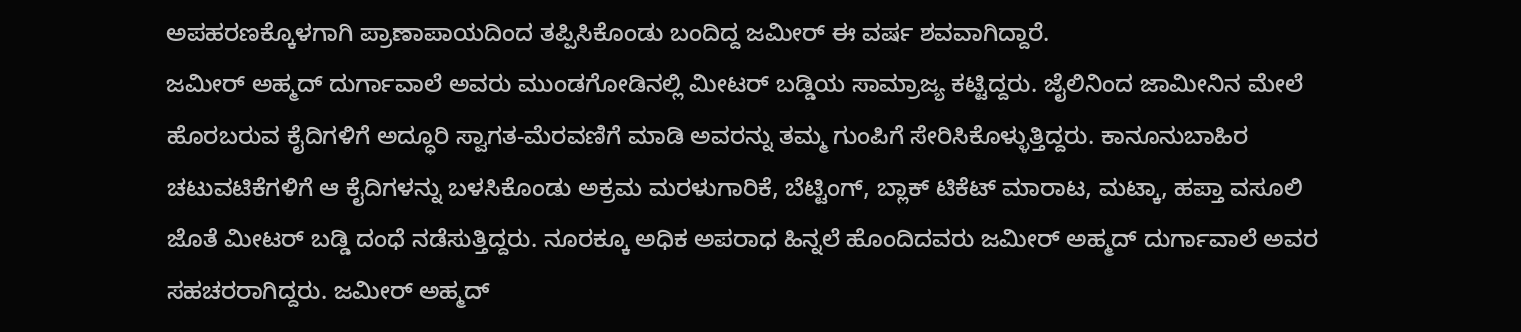ಅಪಹರಣಕ್ಕೊಳಗಾಗಿ ಪ್ರಾಣಾಪಾಯದಿಂದ ತಪ್ಪಿಸಿಕೊಂಡು ಬಂದಿದ್ದ ಜಮೀರ್ ಈ ವರ್ಷ ಶವವಾಗಿದ್ದಾರೆ.
ಜಮೀರ್ ಅಹ್ಮದ್ ದುರ್ಗಾವಾಲೆ ಅವರು ಮುಂಡಗೋಡಿನಲ್ಲಿ ಮೀಟರ್ ಬಡ್ಡಿಯ ಸಾಮ್ರಾಜ್ಯ ಕಟ್ಟಿದ್ದರು. ಜೈಲಿನಿಂದ ಜಾಮೀನಿನ ಮೇಲೆ ಹೊರಬರುವ ಕೈದಿಗಳಿಗೆ ಅದ್ಧೂರಿ ಸ್ವಾಗತ-ಮೆರವಣಿಗೆ ಮಾಡಿ ಅವರನ್ನು ತಮ್ಮ ಗುಂಪಿಗೆ ಸೇರಿಸಿಕೊಳ್ಳುತ್ತಿದ್ದರು. ಕಾನೂನುಬಾಹಿರ ಚಟುವಟಿಕೆಗಳಿಗೆ ಆ ಕೈದಿಗಳನ್ನು ಬಳಸಿಕೊಂಡು ಅಕ್ರಮ ಮರಳುಗಾರಿಕೆ, ಬೆಟ್ಟಿಂಗ್, ಬ್ಲಾಕ್ ಟಿಕೆಟ್ ಮಾರಾಟ, ಮಟ್ಕಾ, ಹಪ್ತಾ ವಸೂಲಿ ಜೊತೆ ಮೀಟರ್ ಬಡ್ಡಿ ದಂಧೆ ನಡೆಸುತ್ತಿದ್ದರು. ನೂರಕ್ಕೂ ಅಧಿಕ ಅಪರಾಧ ಹಿನ್ನಲೆ ಹೊಂದಿದವರು ಜಮೀರ್ ಅಹ್ಮದ್ ದುರ್ಗಾವಾಲೆ ಅವರ ಸಹಚರರಾಗಿದ್ದರು. ಜಮೀರ್ ಅಹ್ಮದ್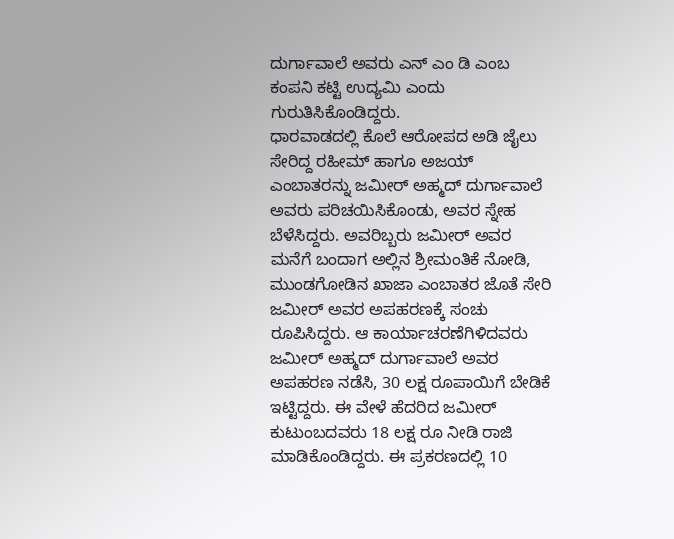ದುರ್ಗಾವಾಲೆ ಅವರು ಎನ್ ಎಂ ಡಿ ಎಂಬ ಕಂಪನಿ ಕಟ್ಟಿ ಉದ್ಯಮಿ ಎಂದು ಗುರುತಿಸಿಕೊಂಡಿದ್ದರು.
ಧಾರವಾಡದಲ್ಲಿ ಕೊಲೆ ಆರೋಪದ ಅಡಿ ಜೈಲು ಸೇರಿದ್ದ ರಹೀಮ್ ಹಾಗೂ ಅಜಯ್ ಎಂಬಾತರನ್ನು ಜಮೀರ್ ಅಹ್ಮದ್ ದುರ್ಗಾವಾಲೆ ಅವರು ಪರಿಚಯಿಸಿಕೊಂಡು, ಅವರ ಸ್ನೇಹ ಬೆಳೆಸಿದ್ದರು. ಅವರಿಬ್ಬರು ಜಮೀರ್ ಅವರ ಮನೆಗೆ ಬಂದಾಗ ಅಲ್ಲಿನ ಶ್ರೀಮಂತಿಕೆ ನೋಡಿ, ಮುಂಡಗೋಡಿನ ಖಾಜಾ ಎಂಬಾತರ ಜೊತೆ ಸೇರಿ ಜಮೀರ್ ಅವರ ಅಪಹರಣಕ್ಕೆ ಸಂಚು ರೂಪಿಸಿದ್ದರು. ಆ ಕಾರ್ಯಾಚರಣೆಗಿಳಿದವರು ಜಮೀರ್ ಅಹ್ಮದ್ ದುರ್ಗಾವಾಲೆ ಅವರ ಅಪಹರಣ ನಡೆಸಿ, 30 ಲಕ್ಷ ರೂಪಾಯಿಗೆ ಬೇಡಿಕೆ ಇಟ್ಟಿದ್ದರು. ಈ ವೇಳೆ ಹೆದರಿದ ಜಮೀರ್ ಕುಟುಂಬದವರು 18 ಲಕ್ಷ ರೂ ನೀಡಿ ರಾಜಿ ಮಾಡಿಕೊಂಡಿದ್ದರು. ಈ ಪ್ರಕರಣದಲ್ಲಿ 10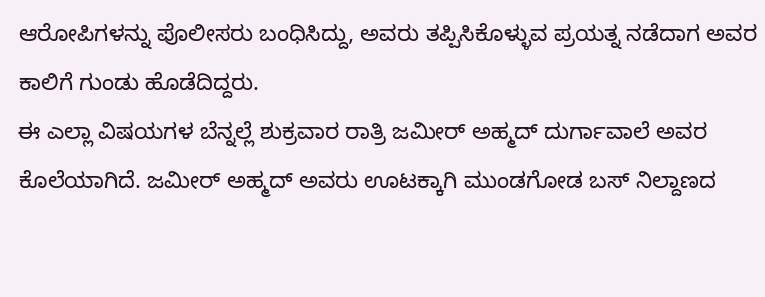ಆರೋಪಿಗಳನ್ನು ಪೊಲೀಸರು ಬಂಧಿಸಿದ್ದು, ಅವರು ತಪ್ಪಿಸಿಕೊಳ್ಳುವ ಪ್ರಯತ್ನ ನಡೆದಾಗ ಅವರ ಕಾಲಿಗೆ ಗುಂಡು ಹೊಡೆದಿದ್ದರು.
ಈ ಎಲ್ಲಾ ವಿಷಯಗಳ ಬೆನ್ನಲ್ಲೆ ಶುಕ್ರವಾರ ರಾತ್ರಿ ಜಮೀರ್ ಅಹ್ಮದ್ ದುರ್ಗಾವಾಲೆ ಅವರ ಕೊಲೆಯಾಗಿದೆ. ಜಮೀರ್ ಅಹ್ಮದ್ ಅವರು ಊಟಕ್ಕಾಗಿ ಮುಂಡಗೋಡ ಬಸ್ ನಿಲ್ದಾಣದ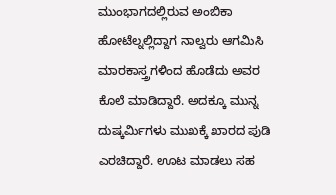ಮುಂಭಾಗದಲ್ಲಿರುವ ಅಂಬಿಕಾ ಹೋಟೆಲ್ನಲ್ಲಿದ್ದಾಗ ನಾಲ್ವರು ಆಗಮಿಸಿ ಮಾರಕಾಸ್ತ್ರಗಳಿಂದ ಹೊಡೆದು ಅವರ ಕೊಲೆ ಮಾಡಿದ್ದಾರೆ. ಅದಕ್ಕೂ ಮುನ್ನ ದುಷ್ಕರ್ಮಿಗಳು ಮುಖಕ್ಕೆ ಖಾರದ ಪುಡಿ ಎರಚಿದ್ದಾರೆ. ಊಟ ಮಾಡಲು ಸಹ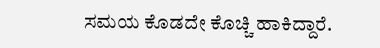ಸಮಯ ಕೊಡದೇ ಕೊಚ್ಚಿ ಹಾಕಿದ್ದಾರೆ.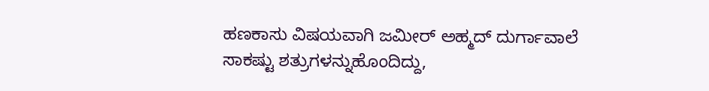ಹಣಕಾಸು ವಿಷಯವಾಗಿ ಜಮೀರ್ ಅಹ್ಮದ್ ದುರ್ಗಾವಾಲೆ ಸಾಕಷ್ಟು ಶತ್ರುಗಳನ್ನುಹೊಂದಿದ್ದು,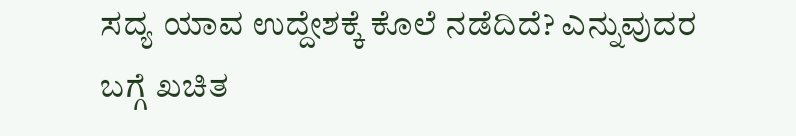ಸದ್ಯ ಯಾವ ಉದ್ದೇಶಕ್ಕೆ ಕೊಲೆ ನಡೆದಿದೆ? ಎನ್ನುವುದರ ಬಗ್ಗೆ ಖಚಿತ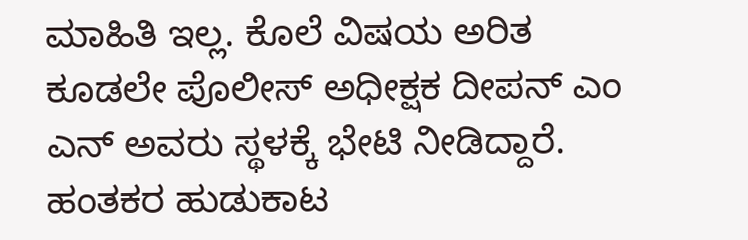ಮಾಹಿತಿ ಇಲ್ಲ. ಕೊಲೆ ವಿಷಯ ಅರಿತ ಕೂಡಲೇ ಪೊಲೀಸ್ ಅಧೀಕ್ಷಕ ದೀಪನ್ ಎಂ ಎನ್ ಅವರು ಸ್ಥಳಕ್ಕೆ ಭೇಟಿ ನೀಡಿದ್ದಾರೆ. ಹಂತಕರ ಹುಡುಕಾಟ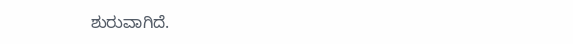ಶುರುವಾಗಿದೆ.